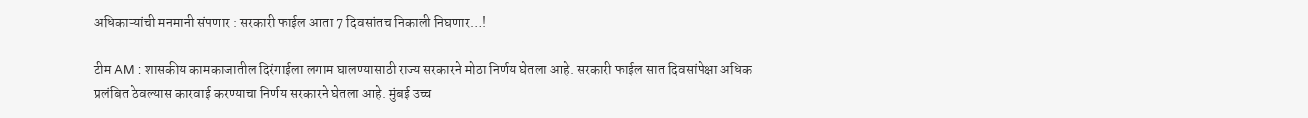अधिकाऱ्यांची मनमानी संपणार : सरकारी फाईल आता 7 दिवसांतच निकाली निघणार…!

टीम AM : शासकीय कामकाजातील दिरंगाईला लगाम घालण्यासाठी राज्य सरकारने मोठा निर्णय घेतला आहे. सरकारी फाईल सात दिवसांपेक्षा अधिक प्रलंबित ठेवल्यास कारवाई करण्याचा निर्णय सरकारने घेतला आहे. मुंबई उच्च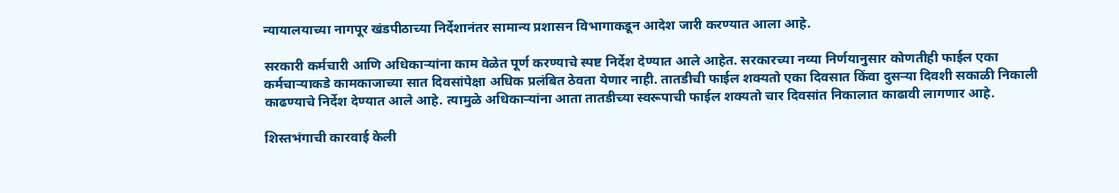न्यायालयाच्या नागपूर खंडपीठाच्या निर्देशानंतर सामान्य प्रशासन विभागाकडून आदेश जारी करण्यात आला आहे.

सरकारी कर्मचारी आणि अधिकाऱ्यांना काम वेळेत पूर्ण करण्याचे स्पष्ट निर्देश देण्यात आले आहेत. सरकारच्या नव्या निर्णयानुसार कोणतीही फाईल एका कर्मचाऱ्याकडे कामकाजाच्या सात दिवसांपेक्षा अधिक प्रलंबित ठेवता येणार नाही. तातडीची फाईल शक्यतो एका दिवसात किंवा दुसऱ्या दिवशी सकाळी निकाली काढण्याचे निर्देश देण्यात आले आहे. त्यामुळे अधिकाऱ्यांना आता तातडीच्या स्वरूपाची फाईल शक्यतो चार दिवसांत निकालात काढावी लागणार आहे.

शिस्तभंगाची कारवाई केली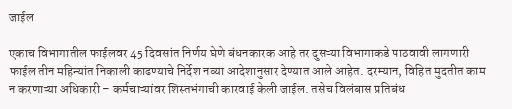जाईल

एकाच विभागातील फाईलवर 45 दिवसांत निर्णय घेणे बंधनकारक आहे तर दुसऱ्या विभागाकडे पाठवावी लागणारी फाईल तीन महिन्यांत निकाली काढण्याचे निर्देश नव्या आदेशानुसार देण्यात आले आहेत. दरम्यान, विहित मुदतीत काम न करणाऱ्या अधिकारी – कर्मचाऱ्यांवर शिस्तभंगाची कारवाई केली जाईल. तसेच विलंबास प्रतिबंध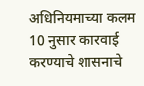अधिनियमाच्या कलम 10 नुसार कारवाई करण्याचे शासनाचे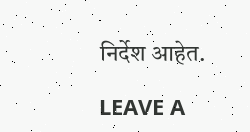निर्देश आहेत.

LEAVE A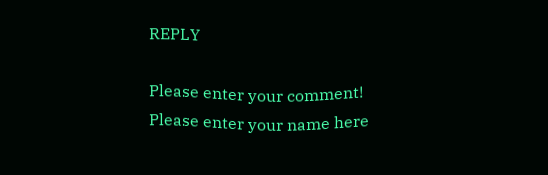REPLY

Please enter your comment!
Please enter your name here